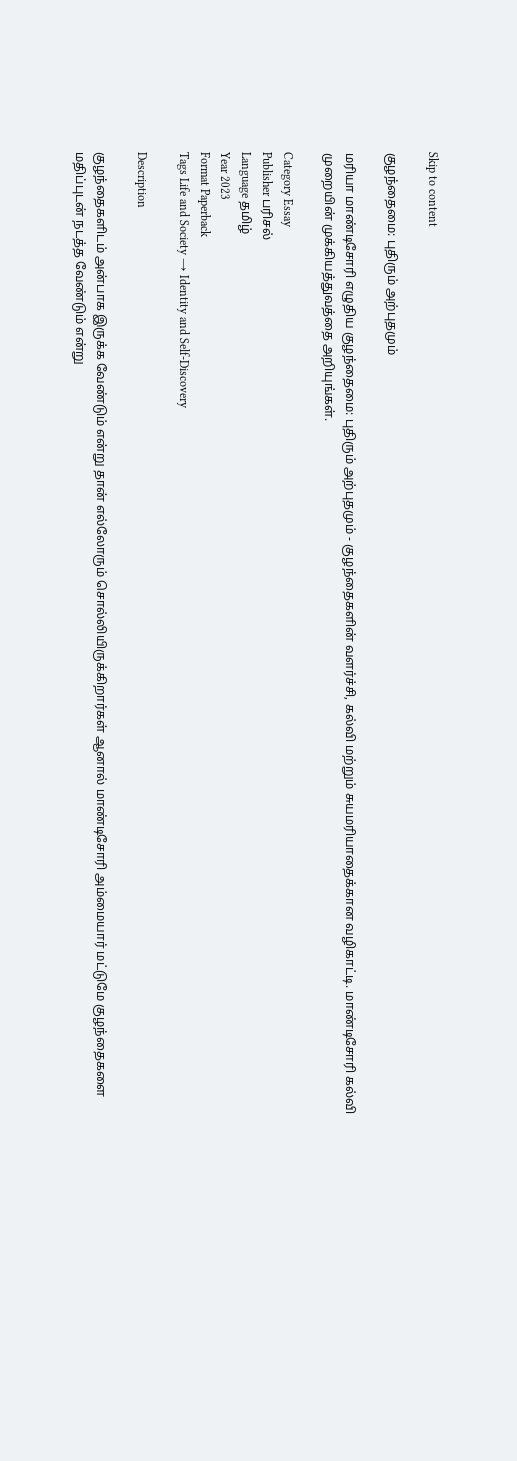Skip to content

குழந்தைமை: புதிரும் அற்புதமும்

மரியா மாண்டிசோரி எழுதிய குழந்தைமை: புதிரும் அற்புதமும் - குழந்தைகளின் வளர்ச்சி, கல்வி மற்றும் சுயமரியாதைக்கான வழிகாட்டி. மாண்டிசோரி கல்வி முறையின் முக்கியத்துவத்தை அறியுங்கள்.

Category Essay
Publisher பரிசல்
Language தமிழ்
Year 2023
Format Paperback
Tags Life and Society → Identity and Self-Discovery

Description

குழந்தைகளிடம் அன்பாக இருக்க வேண்டும் என்று தான் எல்லோரும் சொல்லியிருக்கிறார்கள் ஆனால் மாண்டிசோரி அம்மையார் மட்டுமே குழந்தைகளை மதிப்புடன் நடத்த வேண்டும் என்று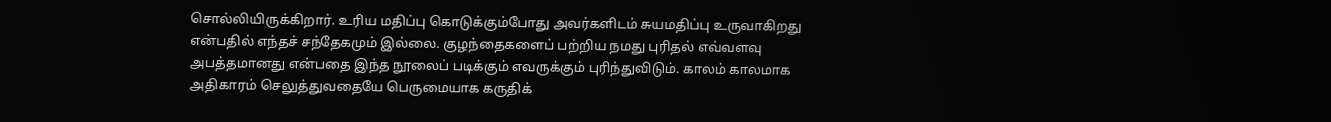சொல்லியிருக்கிறார். உரிய மதிப்பு கொடுக்கும்போது அவர்களிடம் சுயமதிப்பு உருவாகிறது என்பதில் எந்தச் சந்தேகமும் இல்லை. குழந்தைகளைப் பற்றிய நமது புரிதல் எவ்வளவு அபத்தமானது என்பதை இந்த நூலைப் படிக்கும் எவருக்கும் புரிந்துவிடும். காலம் காலமாக அதிகாரம் செலுத்துவதையே பெருமையாக கருதிக்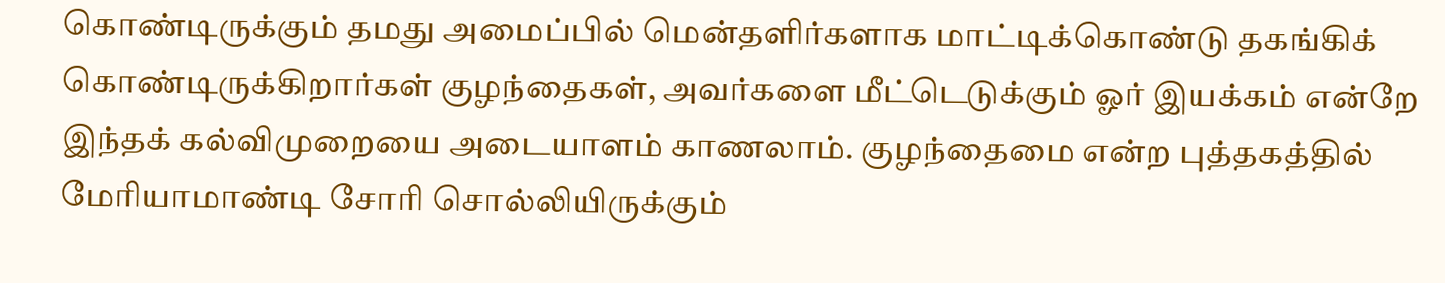கொண்டிருக்கும் தமது அமைப்பில் மென்தளிர்களாக மாட்டிக்கொண்டு தகங்கிக் கொண்டிருக்கிறார்கள் குழந்தைகள், அவர்களை மீட்டெடுக்கும் ஓர் இயக்கம் என்றே இந்தக் கல்விமுறையை அடையாளம் காணலாம். குழந்தைமை என்ற புத்தகத்தில் மேரியாமாண்டி சோரி சொல்லியிருக்கும்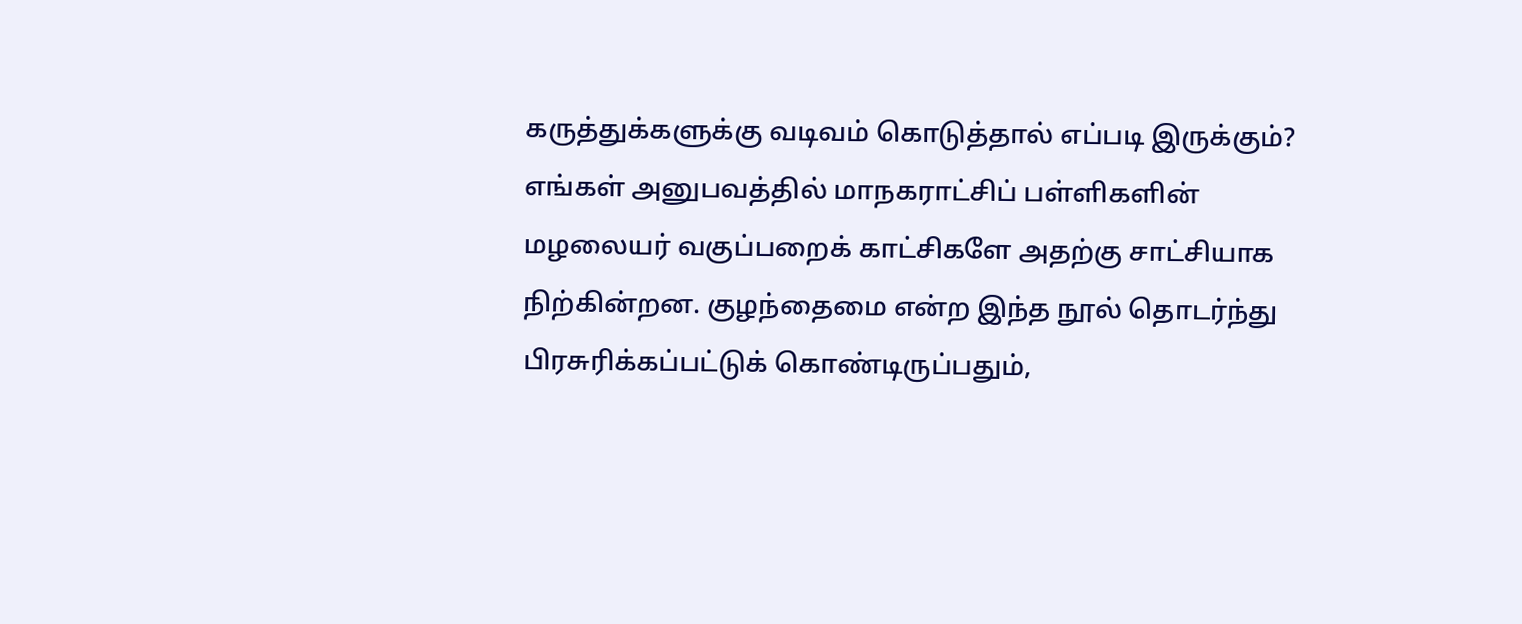கருத்துக்களுக்கு வடிவம் கொடுத்தால் எப்படி இருக்கும்? எங்கள் அனுபவத்தில் மாநகராட்சிப் பள்ளிகளின் மழலையர் வகுப்பறைக் காட்சிகளே அதற்கு சாட்சியாக நிற்கின்றன. குழந்தைமை என்ற இந்த நூல் தொடர்ந்து பிரசுரிக்கப்பட்டுக் கொண்டிருப்பதும்,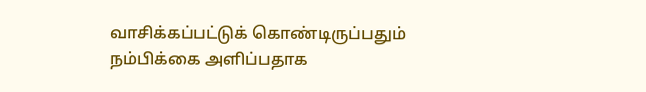வாசிக்கப்பட்டுக் கொண்டிருப்பதும் நம்பிக்கை அளிப்பதாக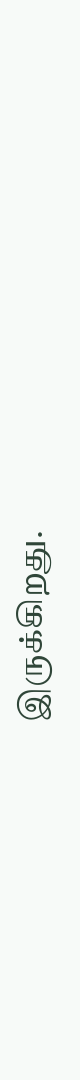இருக்கிறது.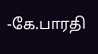-கே.பாரதி